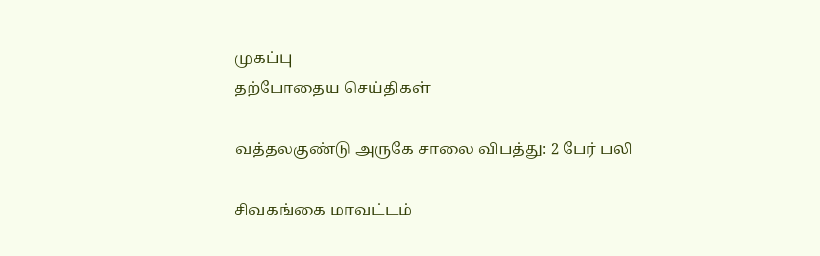முகப்பு
தற்போதைய செய்திகள்

வத்தலகுண்டு அருகே சாலை விபத்து: 2 பேர் பலி

சிவகங்கை மாவட்டம்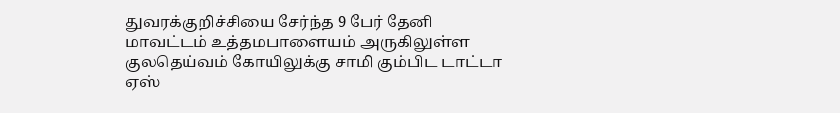துவரக்குறிச்சியை சேர்ந்த 9 பேர் தேனி மாவட்டம் உத்தமபாளையம் அருகிலுள்ள குலதெய்வம் கோயிலுக்கு சாமி கும்பிட டாட்டா ஏஸ்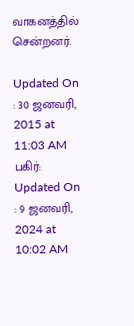வாகனத்தில் சென்றனர்.

Updated On : 30 ஜனவரி, 2015 at 11:03 AM
பகிர்:
Updated On : 9 ஜனவரி, 2024 at 10:02 AM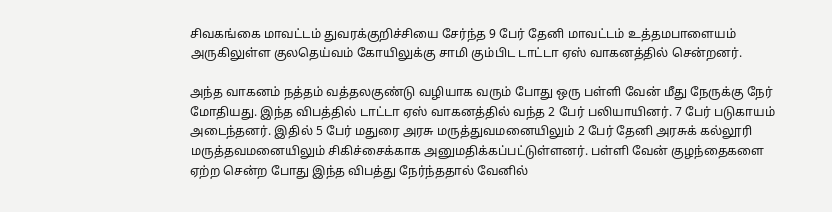சிவகங்கை மாவட்டம் துவரக்குறிச்சியை சேர்ந்த 9 பேர் தேனி மாவட்டம் உத்தமபாளையம் அருகிலுள்ள குலதெய்வம் கோயிலுக்கு சாமி கும்பிட டாட்டா ஏஸ் வாகனத்தில் சென்றனர்.

அந்த வாகனம் நத்தம் வத்தலகுண்டு வழியாக வரும் போது ஒரு பள்ளி வேன் மீது நேருக்கு நேர் மோதியது. இந்த விபத்தில் டாட்டா ஏஸ் வாகனத்தில் வந்த 2 பேர் பலியாயினர். 7 பேர் படுகாயம் அடைந்தனர். இதில் 5 பேர் மதுரை அரசு மருத்துவமனையிலும் 2 பேர் தேனி அரசுக் கல்லூரி மருத்தவமனையிலும் சிகிச்சைக்காக அனுமதிக்கப்பட்டுள்ளனர். பள்ளி வேன் குழந்தைகளை ஏற்ற சென்ற போது இந்த விபத்து நேர்ந்ததால் வேனில்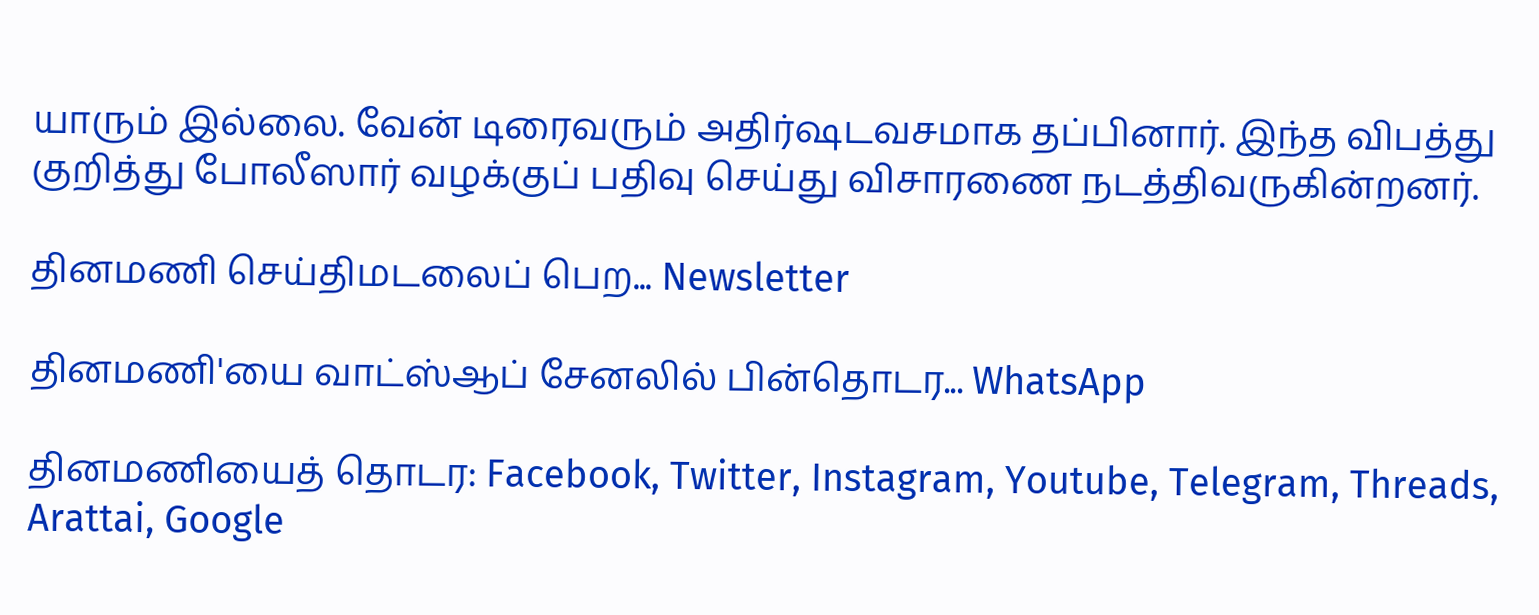யாரும் இல்லை. வேன் டிரைவரும் அதிர்ஷடவசமாக தப்பினார். இந்த விபத்து குறித்து போலீஸார் வழக்குப் பதிவு செய்து விசாரணை நடத்திவருகின்றனர்.

தினமணி செய்திமடலைப் பெற... Newsletter

தினமணி'யை வாட்ஸ்ஆப் சேனலில் பின்தொடர... WhatsApp

தினமணியைத் தொடர: Facebook, Twitter, Instagram, Youtube, Telegram, Threads, Arattai, Google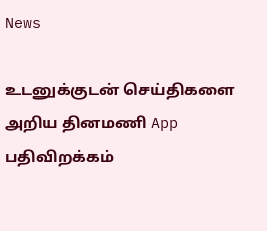News

உடனுக்குடன் செய்திகளை அறிய தினமணி App பதிவிறக்கம்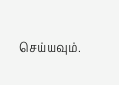செய்யவும்.